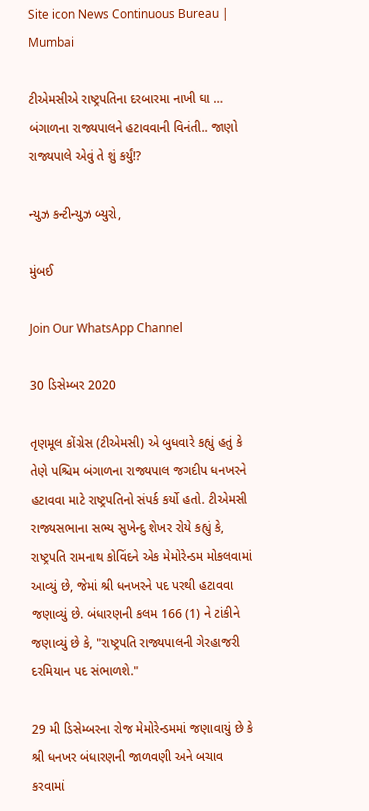Site icon News Continuous Bureau | Mumbai

ટીએમસીએ રાષ્ટ્રપતિના દરબારમા નાખી ઘા …  બંગાળના રાજ્યપાલને હટાવવાની વિનંતી.. જાણો રાજ્યપાલે એવું તે શું કર્યું!?

ન્યુઝ કન્ટીન્યુઝ બ્યુરો,

મુંબઈ

Join Our WhatsApp Channel

30 ડિસેમ્બર 2020

તૃણમૂલ કોંગ્રેસ (ટીએમસી) એ બુધવારે કહ્યું હતું કે તેણે પશ્ચિમ બંગાળના રાજ્યપાલ જગદીપ ધનખરને હટાવવા માટે રાષ્ટ્રપતિનો સંપર્ક કર્યો હતો. ટીએમસી રાજ્યસભાના સભ્ય સુખેન્દુ શેખર રોયે કહ્યું કે, રાષ્ટ્રપતિ રામનાથ કોવિંદને એક મેમોરેન્ડમ મોકલવામાં આવ્યું છે, જેમાં શ્રી ધનખરને પદ પરથી હટાવવા જણાવ્યું છે. બંધારણની કલમ 166 (1) ને ટાંકીને જણાવ્યું છે કે, "રાષ્ટ્રપતિ રાજ્યપાલની ગેરહાજરી દરમિયાન પદ સંભાળશે."

29 મી ડિસેમ્બરના રોજ મેમોરેન્ડમમાં જણાવાયું છે કે શ્રી ધનખર બંધારણની જાળવણી અને બચાવ કરવામાં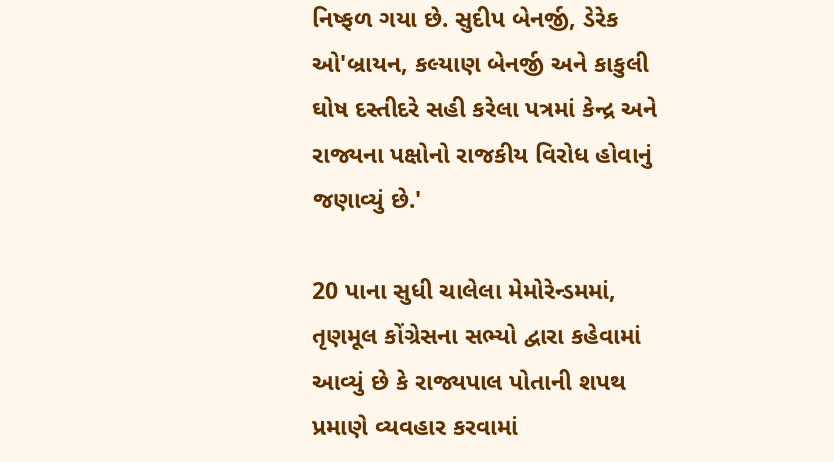નિષ્ફળ ગયા છે. સુદીપ બેનર્જી, ડેરેક ઓ'બ્રાયન, કલ્યાણ બેનર્જી અને કાકુલી ઘોષ દસ્તીદરે સહી કરેલા પત્રમાં કેન્દ્ર અને રાજ્યના પક્ષોનો રાજકીય વિરોધ હોવાનું જણાવ્યું છે.'

20 પાના સુધી ચાલેલા મેમોરેન્ડમમાં, તૃણમૂલ કોંગ્રેસના સભ્યો દ્વારા કહેવામાં આવ્યું છે કે રાજ્યપાલ પોતાની શપથ પ્રમાણે વ્યવહાર કરવામાં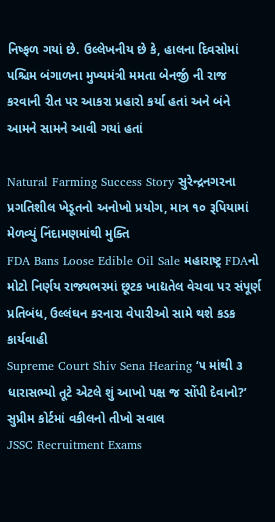નિષ્ફળ ગયાં છે. ઉલ્લેખનીય છે કે, હાલના દિવસોમાં પશ્ચિમ બંગાળના મુખ્યમંત્રી મમતા બેનર્જી ની રાજ કરવાની રીત પર આકરા પ્રહારો કર્યા હતાં અને બંને આમને સામને આવી ગયાં હતાં

Natural Farming Success Story સુરેન્દ્રનગરના પ્રગતિશીલ ખેડૂતનો અનોખો પ્રયોગ, માત્ર ૧૦ રૂપિયામાં મેળવ્યું નિંદામણમાંથી મુક્તિ
FDA Bans Loose Edible Oil Sale મહારાષ્ટ્ર FDAનો મોટો નિર્ણય રાજ્યભરમાં છૂટક ખાદ્યતેલ વેચવા પર સંપૂર્ણ પ્રતિબંધ, ઉલ્લંઘન કરનારા વેપારીઓ સામે થશે કડક કાર્યવાહી
Supreme Court Shiv Sena Hearing ‘૫ માંથી ૩ ધારાસભ્યો તૂટે એટલે શું આખો પક્ષ જ સોંપી દેવાનો?’ સુપ્રીમ કોર્ટમાં વકીલનો તીખો સવાલ
JSSC Recruitment Exams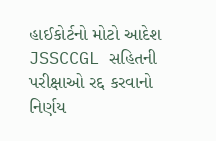હાઈકોર્ટનો મોટો આદેશ JSSCCGL સહિતની પરીક્ષાઓ રદ્દ કરવાનો નિર્ણય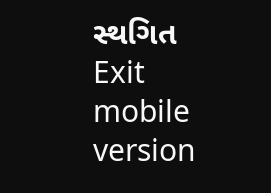સ્થગિત
Exit mobile version